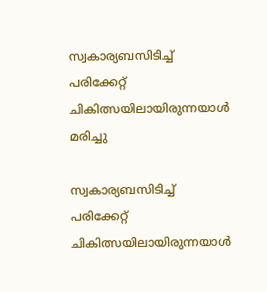സ്വകാര്യബസിടിച്ച് പരിക്കേറ്റ് ചികിത്സയിലായിരുന്നയാള്‍ മരിച്ചു

സ്വകാര്യബസിടിച്ച് പരിക്കേറ്റ് ചികിത്സയിലായിരുന്നയാള്‍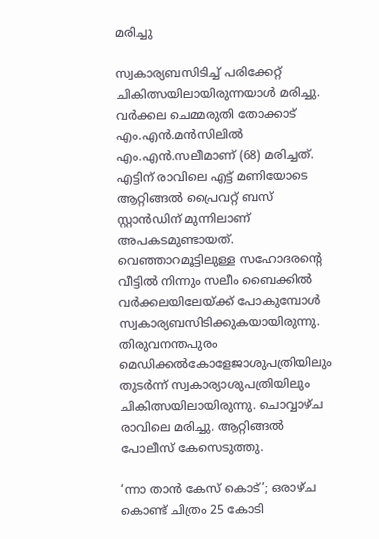മരിച്ചു

സ്വകാര്യബസിടിച്ച് പരിക്കേറ്റ് ചികിത്സയിലായിരുന്നയാള്‍ മരിച്ചു. വര്‍ക്കല ചെമ്മരുതി തോക്കാട് എം.എന്‍.മന്‍സിലില്‍ എം.എന്‍.സലീമാണ് (68) മരിച്ചത്. എട്ടിന് രാവിലെ എട്ട് മണിയോടെ ആറ്റിങ്ങല്‍ പ്രൈവറ്റ് ബസ് സ്റ്റാന്‍ഡിന് മുന്നിലാണ് അപകടമുണ്ടായത്. വെഞ്ഞാറമൂട്ടിലുള്ള സഹോദരന്റെ വീട്ടില്‍ നിന്നും സലീം ബൈക്കിൽ വര്‍ക്കലയിലേയ്ക്ക് പോകുമ്പോള്‍ സ്വകാര്യബസിടിക്കുകയായിരുന്നു. തിരുവനന്തപുരം മെഡിക്കല്‍കോളേജാശുപത്രിയിലും തുടര്‍ന്ന് സ്വകാര്യാശുപത്രിയിലും ചികിത്സയിലായിരുന്നു. ചൊവ്വാഴ്ച രാവിലെ മരിച്ചു. ആറ്റിങ്ങല്‍ പോലീസ് കേസെടുത്തു.

‘ന്നാ താൻ കേസ് കൊട്’; ഒരാഴ്ച കൊണ്ട് ചിത്രം 25 കോടി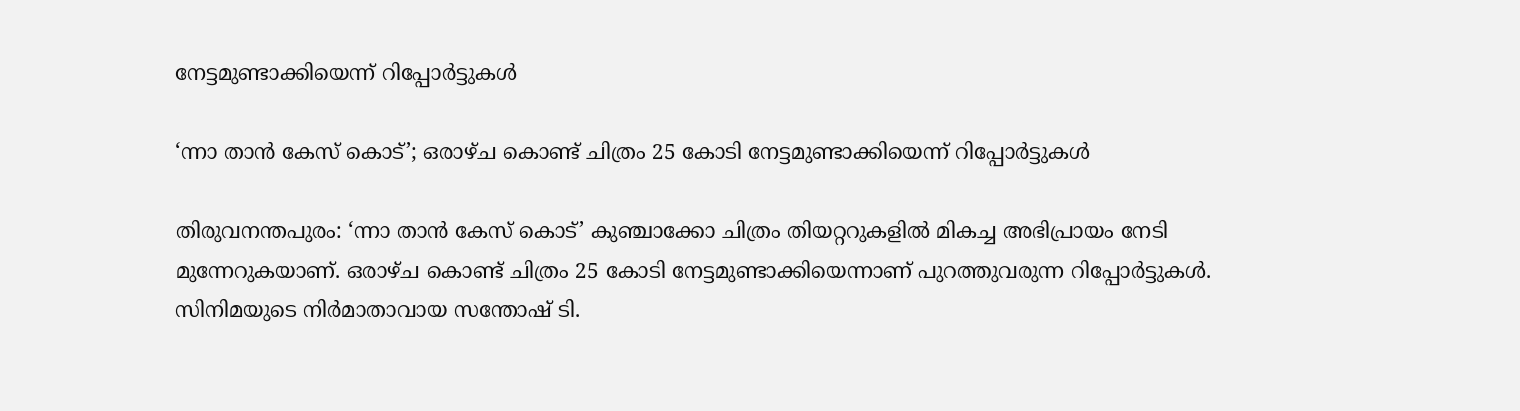നേട്ടമുണ്ടാക്കിയെന്ന് റിപ്പോർട്ടുകൾ

‘ന്നാ താൻ കേസ് കൊട്’; ഒരാഴ്ച കൊണ്ട് ചിത്രം 25 കോടി നേട്ടമുണ്ടാക്കിയെന്ന് റിപ്പോർട്ടുകൾ

തിരുവനന്തപുരം: ‘ന്നാ താൻ കേസ് കൊട്’ കുഞ്ചാക്കോ ചിത്രം തിയറ്ററുകളിൽ മികച്ച അഭിപ്രായം നേടി മുന്നേറുകയാണ്. ഒരാഴ്ച കൊണ്ട് ചിത്രം 25 കോടി നേട്ടമുണ്ടാക്കിയെന്നാണ് പുറത്തുവരുന്ന റിപ്പോർട്ടുകൾ. സിനിമയുടെ നിർമാതാവായ സന്തോഷ് ടി.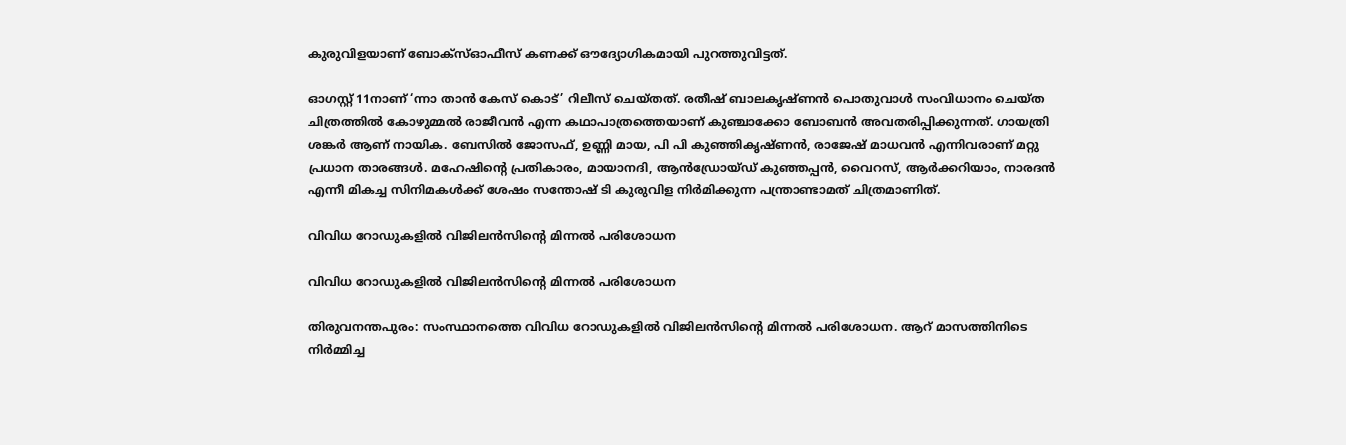കുരുവിളയാണ് ബോക്സ്ഓഫീസ് കണക്ക് ഔദ്യോഗികമായി പുറത്തുവിട്ടത്.

ഓഗസ്റ്റ് 11നാണ് ‘ന്നാ താൻ കേസ് കൊട്’ റിലീസ് ചെയ്തത്. രതീഷ് ബാലകൃഷ്ണൻ പൊതുവാൾ സംവിധാനം ചെയ്ത ചിത്രത്തിൽ കോഴുമ്മൽ രാജീവൻ എന്ന കഥാപാത്രത്തെയാണ് കുഞ്ചാക്കോ ബോബൻ അവതരിപ്പിക്കുന്നത്. ഗായത്രി ശങ്കർ ആണ് നായിക. ബേസിൽ ജോസഫ്, ഉണ്ണി മായ, പി പി കുഞ്ഞികൃഷ്ണൻ, രാജേഷ് മാധവൻ എന്നിവരാണ് മറ്റു പ്രധാന താരങ്ങൾ. മഹേഷിന്റെ പ്രതികാരം, മായാനദി, ആൻഡ്രോയ്ഡ് കുഞ്ഞപ്പൻ, വൈറസ്, ആർക്കറിയാം, നാരദൻ എന്നീ മികച്ച സിനിമകൾക്ക് ശേഷം സന്തോഷ് ടി കുരുവിള നിർമിക്കുന്ന പന്ത്രാണ്ടാമത് ചിത്രമാണിത്.

വിവിധ റോഡുകളിൽ വിജിലൻസിൻ്റെ മിന്നൽ പരിശോധന

വിവിധ റോഡുകളിൽ വിജിലൻസിൻ്റെ മിന്നൽ പരിശോധന

തിരുവനന്തപുരം: സംസ്ഥാനത്തെ വിവിധ റോഡുകളിൽ വിജിലൻസിൻ്റെ മിന്നൽ പരിശോധന. ആറ് മാസത്തിനിടെ നിർമ്മിച്ച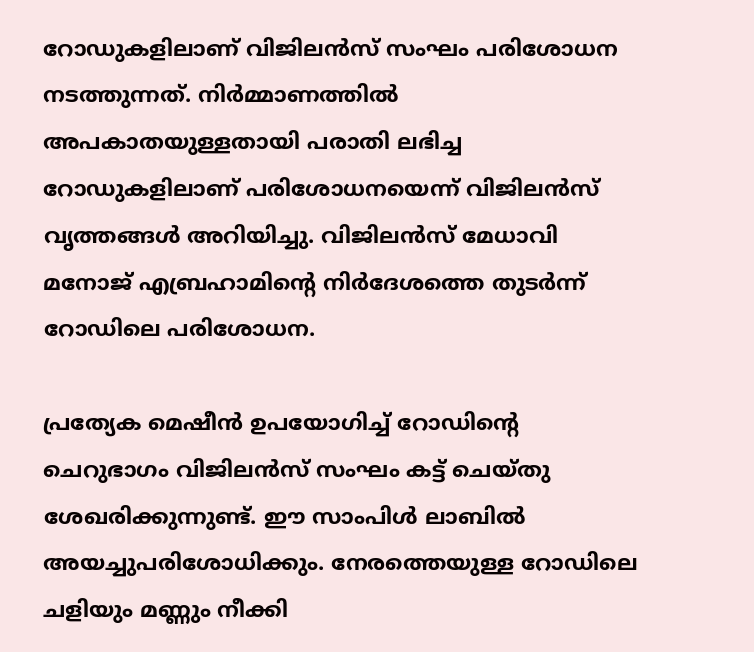റോഡുകളിലാണ് വിജിലൻസ് സംഘം പരിശോധന നടത്തുന്നത്. നിർമ്മാണത്തിൽ അപകാതയുള്ളതായി പരാതി ലഭിച്ച റോഡുകളിലാണ് പരിശോധനയെന്ന് വിജിലൻസ് വൃത്തങ്ങൾ അറിയിച്ചു. വിജിലൻസ് മേധാവി മനോജ് എബ്രഹാമിൻ്റെ നിർദേശത്തെ തുടർന്ന് റോഡിലെ പരിശോധന.

പ്രത്യേക മെഷീൻ ഉപയോഗിച്ച് റോഡിൻ്റെ ചെറുഭാഗം വിജിലൻസ് സംഘം കട്ട് ചെയ്തു ശേഖരിക്കുന്നുണ്ട്. ഈ സാംപിൾ ലാബിൽ അയച്ചുപരിശോധിക്കും. നേരത്തെയുള്ള റോഡിലെ ചളിയും മണ്ണും നീക്കി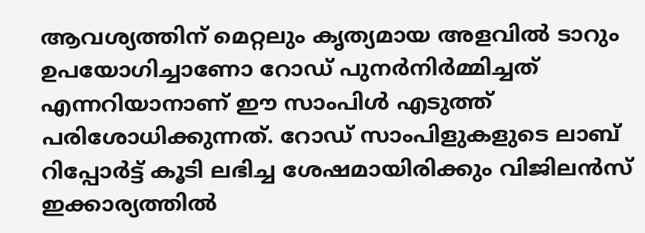ആവശ്യത്തിന് മെറ്റലും കൃത്യമായ അളവിൽ ടാറും ഉപയോഗിച്ചാണോ റോഡ് പുനർനിർമ്മിച്ചത് എന്നറിയാനാണ് ഈ സാംപിൾ എടുത്ത് പരിശോധിക്കുന്നത്. റോഡ് സാംപിളുകളുടെ ലാബ് റിപ്പോർട്ട് കൂടി ലഭിച്ച ശേഷമായിരിക്കും വിജിലൻസ് ഇക്കാര്യത്തിൽ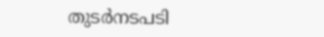തുടർനടപടി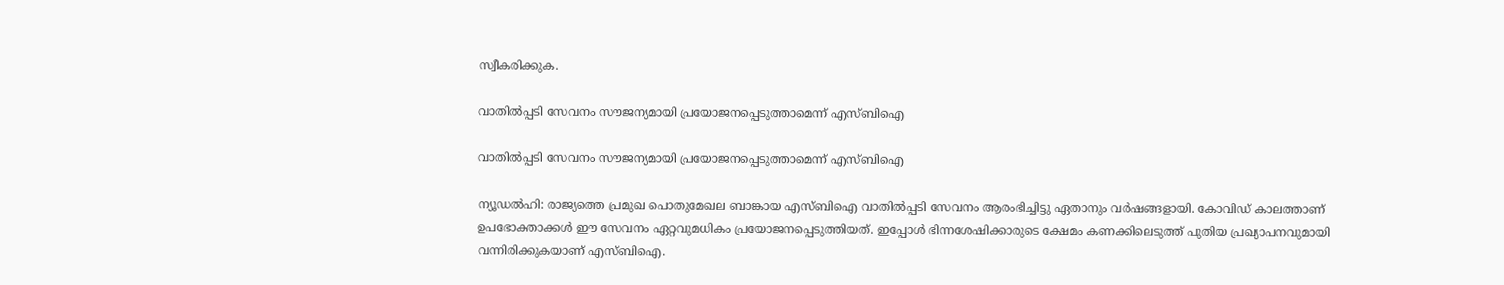സ്വീകരിക്കുക.

വാതില്‍പ്പടി സേവനം സൗജന്യമായി പ്രയോജനപ്പെടുത്താമെന്ന് എസ്ബിഐ

വാതില്‍പ്പടി സേവനം സൗജന്യമായി പ്രയോജനപ്പെടുത്താമെന്ന് എസ്ബിഐ

ന്യൂഡല്‍ഹി: രാജ്യത്തെ പ്രമുഖ പൊതുമേഖല ബാങ്കായ എസ്ബിഐ വാതില്‍പ്പടി സേവനം ആരംഭിച്ചിട്ടു ഏതാനും വര്‍ഷങ്ങളായി. കോവിഡ് കാലത്താണ് ഉപഭോക്താക്കള്‍ ഈ സേവനം ഏറ്റവുമധികം പ്രയോജനപ്പെടുത്തിയത്. ഇപ്പോള്‍ ഭിന്നശേഷിക്കാരുടെ ക്ഷേമം കണക്കിലെടുത്ത് പുതിയ പ്രഖ്യാപനവുമായി വന്നിരിക്കുകയാണ് എസ്ബിഐ.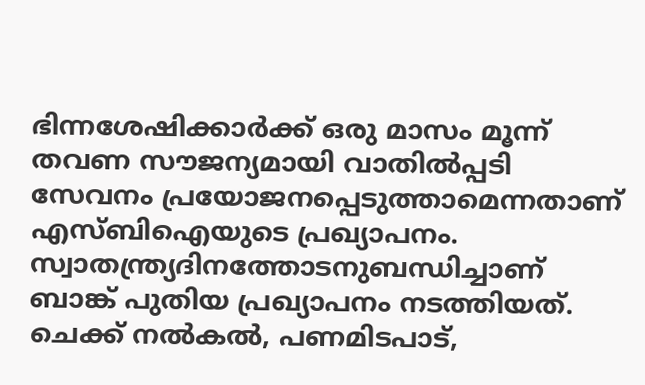ഭിന്നശേഷിക്കാര്‍ക്ക് ഒരു മാസം മൂന്ന് തവണ സൗജന്യമായി വാതില്‍പ്പടി സേവനം പ്രയോജനപ്പെടുത്താമെന്നതാണ് എസ്ബിഐയുടെ പ്രഖ്യാപനം. സ്വാതന്ത്ര്യദിനത്തോടനുബന്ധിച്ചാണ് ബാങ്ക് പുതിയ പ്രഖ്യാപനം നടത്തിയത്. ചെക്ക് നല്‍കല്‍, പണമിടപാട്,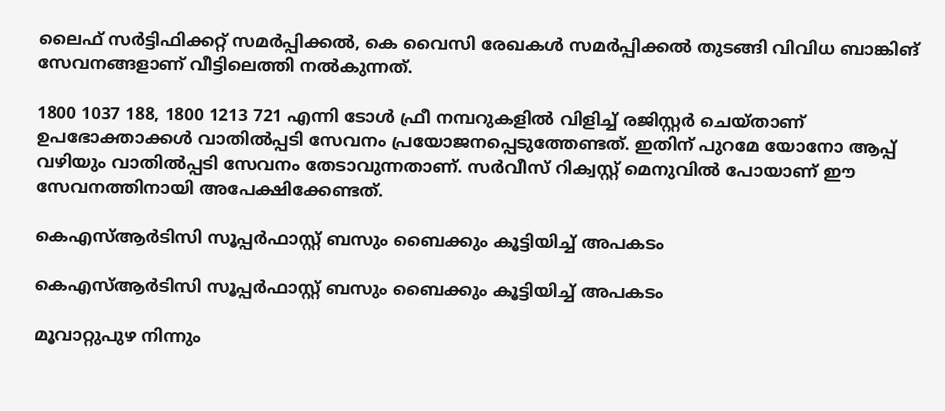ലൈഫ് സര്‍ട്ടിഫിക്കറ്റ് സമര്‍പ്പിക്കല്‍, കെ വൈസി രേഖകള്‍ സമര്‍പ്പിക്കല്‍ തുടങ്ങി വിവിധ ബാങ്കിങ് സേവനങ്ങളാണ് വീട്ടിലെത്തി നല്‍കുന്നത്.

1800 1037 188, 1800 1213 721 എന്നി ടോള്‍ ഫ്രീ നമ്പറുകളില്‍ വിളിച്ച് രജിസ്റ്റര്‍ ചെയ്താണ് ഉപഭോക്താക്കള്‍ വാതില്‍പ്പടി സേവനം പ്രയോജനപ്പെടുത്തേണ്ടത്. ഇതിന് പുറമേ യോനോ ആപ്പ് വഴിയും വാതില്‍പ്പടി സേവനം തേടാവുന്നതാണ്. സര്‍വീസ് റിക്വസ്റ്റ് മെനുവില്‍ പോയാണ് ഈ സേവനത്തിനായി അപേക്ഷിക്കേണ്ടത്.

കെഎസ്ആർടിസി സൂപ്പർഫാസ്റ്റ് ബസും ബൈക്കും കൂട്ടിയിച്ച് അപകടം

കെഎസ്ആർടിസി സൂപ്പർഫാസ്റ്റ് ബസും ബൈക്കും കൂട്ടിയിച്ച് അപകടം

മൂവാറ്റുപുഴ നിന്നും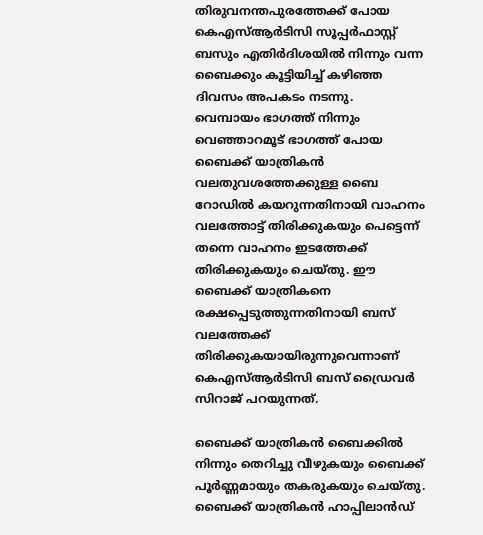തിരുവനന്തപുരത്തേക്ക് പോയ കെഎസ്ആർടിസി സൂപ്പർഫാസ്റ്റ് ബസും എതിർദിശയിൽ നിന്നും വന്ന ബൈക്കും കൂട്ടിയിച്ച് കഴിഞ്ഞ ദിവസം അപകടം നടന്നു.
വെമ്പായം ഭാഗത്ത് നിന്നും വെഞ്ഞാറമൂട് ഭാഗത്ത് പോയ ബൈക്ക് യാത്രികൻ വലതുവശത്തേക്കുള്ള ബൈ റോഡിൽ കയറുന്നതിനായി വാഹനം വലത്തോട്ട് തിരിക്കുകയും പെട്ടെന്ന് തന്നെ വാഹനം ഇടത്തേക്ക് തിരിക്കുകയും ചെയ്തു. ഈ ബൈക്ക് യാത്രികനെ രക്ഷപ്പെടുത്തുന്നതിനായി ബസ് വലത്തേക്ക് തിരിക്കുകയായിരുന്നുവെന്നാണ് കെഎസ്ആർടിസി ബസ് ഡ്രൈവർ സിറാജ് പറയുന്നത്.

ബൈക്ക് യാത്രികൻ ബൈക്കിൽ നിന്നും തെറിച്ചു വീഴുകയും ബൈക്ക് പൂർണ്ണമായും തകരുകയും ചെയ്തു. ബൈക്ക് യാത്രികൻ ഹാപ്പിലാൻഡ്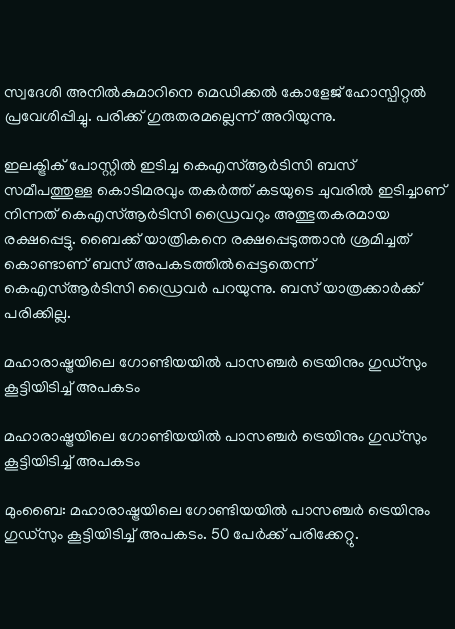സ്വദേശി അനിൽകുമാറിനെ മെഡിക്കൽ കോളേജ് ഹോസ്പിറ്റൽ പ്രവേശിപ്പിച്ചു. പരിക്ക് ഗുരുതരമല്ലെന്ന് അറിയുന്നു.

ഇലക്ട്രിക് പോസ്റ്റിൽ ഇടിച്ച കെഎസ്ആർടിസി ബസ് സമീപത്തുള്ള കൊടിമരവും തകർത്ത് കടയുടെ ചുവരിൽ ഇടിച്ചാണ് നിന്നത് കെഎസ്ആർടിസി ഡ്രൈവറും അത്ഭുതകരമായ രക്ഷപ്പെട്ടു. ബൈക്ക് യാത്രികനെ രക്ഷപ്പെടുത്താൻ ശ്രമിച്ചത് കൊണ്ടാണ് ബസ് അപകടത്തിൽപ്പെട്ടതെന്ന് കെഎസ്ആർടിസി ഡ്രൈവർ പറയുന്നു. ബസ് യാത്രക്കാർക്ക് പരിക്കില്ല.

മഹാരാഷ്ട്രയിലെ ഗോണ്ടിയയിൽ പാസഞ്ചർ ട്രെയിനും ഗുഡ്സും കൂട്ടിയിടിച്ച് അപകടം

മഹാരാഷ്ട്രയിലെ ഗോണ്ടിയയിൽ പാസഞ്ചർ ട്രെയിനും ഗുഡ്സും കൂട്ടിയിടിച്ച് അപകടം

മുംബൈ: മഹാരാഷ്ട്രയിലെ ഗോണ്ടിയയിൽ പാസഞ്ചർ ട്രെയിനും ഗുഡ്സും കൂട്ടിയിടിച്ച് അപകടം. 50 പേർക്ക് പരിക്കേറ്റു.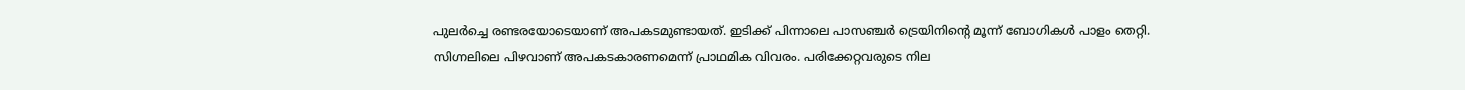പുലർച്ചെ രണ്ടരയോടെയാണ് അപകടമുണ്ടായത്. ഇടിക്ക് പിന്നാലെ പാസഞ്ചർ ട്രെയിനിന്റെ മൂന്ന് ബോഗികൾ പാളം തെറ്റി. സിഗ്നലിലെ പിഴവാണ് അപകടകാരണമെന്ന് പ്രാഥമിക വിവരം. പരിക്കേറ്റവരുടെ നില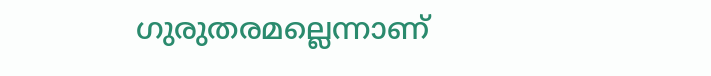ഗുരുതരമല്ലെന്നാണ്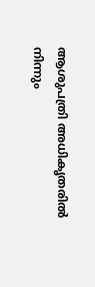ആശുപത്രി അധികൃതരിൽ നിന്നും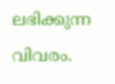ലഭിക്കുന്ന വിവരം.